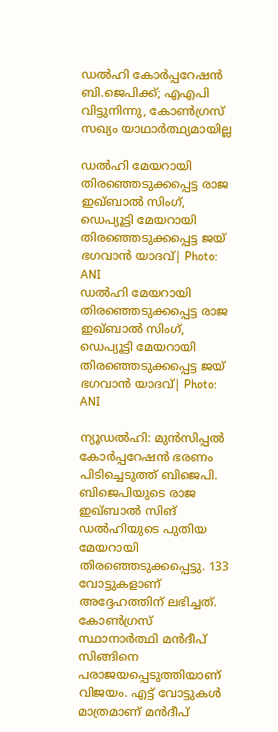ഡൽഹി കോർപ്പറേഷൻ ബി.ജെപിക്ക്; എഎപി വിട്ടുനിന്നു, കോൺഗ്രസ് സഖ്യം യാഥാർത്ഥ്യമായില്ല

ഡല്‍ഹി മേയറായി തിരഞ്ഞെടുക്കപ്പെട്ട രാജ ഇഖ്ബാല്‍ സിംഗ്, ഡെപ്യൂട്ടി മേയറായി തിരഞ്ഞെടുക്കപ്പെട്ട ജയ് ഭഗവാന്‍ യാദവ്| Photo: ANI
ഡല്‍ഹി മേയറായി തിരഞ്ഞെടുക്കപ്പെട്ട രാജ ഇഖ്ബാല്‍ സിംഗ്, ഡെപ്യൂട്ടി മേയറായി തിരഞ്ഞെടുക്കപ്പെട്ട ജയ് ഭഗവാന്‍ യാദവ്| Photo: ANI

ന്യൂഡല്‍ഹി: മുന്‍സിപ്പല്‍ കോര്‍പ്പറേഷന്‍ ഭരണം പിടിച്ചെടുത്ത് ബിജെപി. ബിജെപിയുടെ രാജ ഇഖ്ബാല്‍ സിങ് ഡല്‍ഹിയുടെ പുതിയ മേയറായി തിരഞ്ഞെടുക്കപ്പെട്ടു. 133 വോട്ടുകളാണ് അദ്ദേഹത്തിന് ലഭിച്ചത്. കോണ്‍ഗ്രസ് സ്ഥാനാര്‍ത്ഥി മന്‍ദീപ് സിങ്ങിനെ പരാജയപ്പെടുത്തിയാണ് വിജയം. എട്ട് വോട്ടുകള്‍ മാത്രമാണ് മന്‍ദീപ്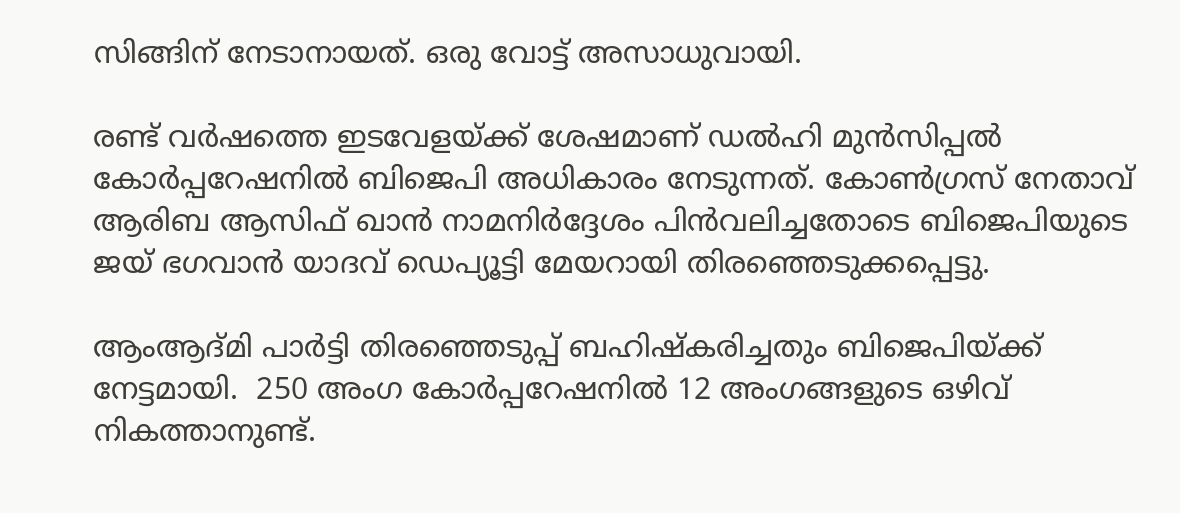സിങ്ങിന് നേടാനായത്. ഒരു വോട്ട് അസാധുവായി.

രണ്ട് വര്‍ഷത്തെ ഇടവേളയ്ക്ക് ശേഷമാണ് ഡല്‍ഹി മുന്‍സിപ്പല്‍ കോര്‍പ്പറേഷനില്‍ ബിജെപി അധികാരം നേടുന്നത്. കോണ്‍ഗ്രസ് നേതാവ് ആരിബ ആസിഫ് ഖാന്‍ നാമനിര്‍ദ്ദേശം പിന്‍വലിച്ചതോടെ ബിജെപിയുടെ ജയ് ഭഗവാന്‍ യാദവ് ഡെപ്യൂട്ടി മേയറായി തിരഞ്ഞെടുക്കപ്പെട്ടു.

ആംആദ്മി പാര്‍ട്ടി തിരഞ്ഞെടുപ്പ് ബഹിഷ്‌കരിച്ചതും ബിജെപിയ്ക്ക് നേട്ടമായി.  250 അംഗ കോർപ്പറേഷനിൽ 12 അംഗങ്ങളുടെ ഒഴിവ് നികത്താനുണ്ട്.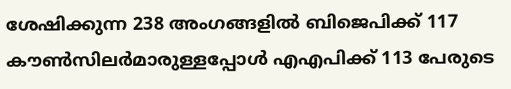ശേഷിക്കുന്ന 238 അംഗങ്ങളിൽ ബിജെപിക്ക് 117 കൗൺസിലർമാരുള്ളപ്പോൾ എഎപിക്ക് 113 പേരുടെ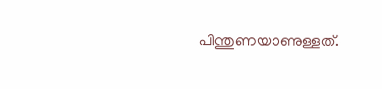പിന്തുണയാണുള്ളത്.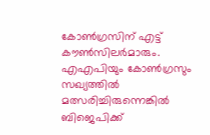കോൺഗ്രസിന് എട്ട് കൗൺസിലർമാരും. എഎപിയും കോൺഗ്രസും സഖ്യത്തിൽ മത്സരിച്ചിരുന്നെങ്കിൽ ബിജെപിക്ക്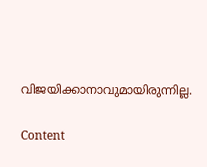വിജയിക്കാനാവുമായിരുന്നില്ല.

Content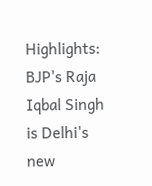Highlights: BJP's Raja Iqbal Singh is Delhi's new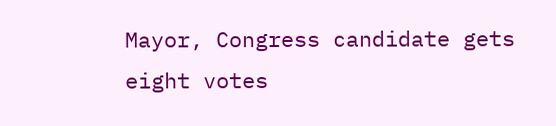Mayor, Congress candidate gets eight votes